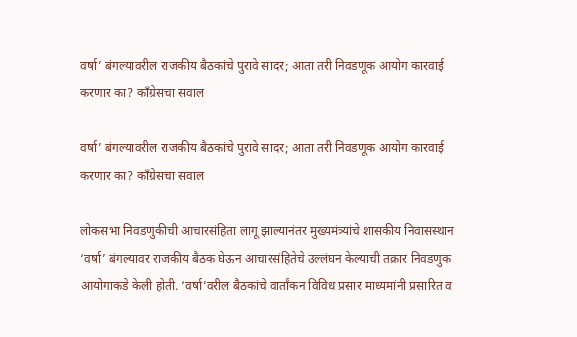वर्षा’ बंगल्यावरील राजकीय बैठकांचे पुरावे सादर; आता तरी निवडणूक आयोग कारवाई करणार का? काँग्रेसचा सवाल

वर्षा’ बंगल्यावरील राजकीय बैठकांचे पुरावे सादर; आता तरी निवडणूक आयोग कारवाई करणार का? काँग्रेसचा सवाल

लोकसभा निवडणुकीची आचारसंहिता लागू झाल्यानंतर मुख्यमंत्र्यांचे शासकीय निवासस्थान ‘वर्षा’ बंगल्यावर राजकीय बैठक घेऊन आचारसंहितेचे उल्लंघन केल्याची तक्रार निवडणुक आयोगाकडे केली होती. ‘वर्षा’वरील बैठकांचे वार्तांकन विविध प्रसार माध्यमांनी प्रसारित व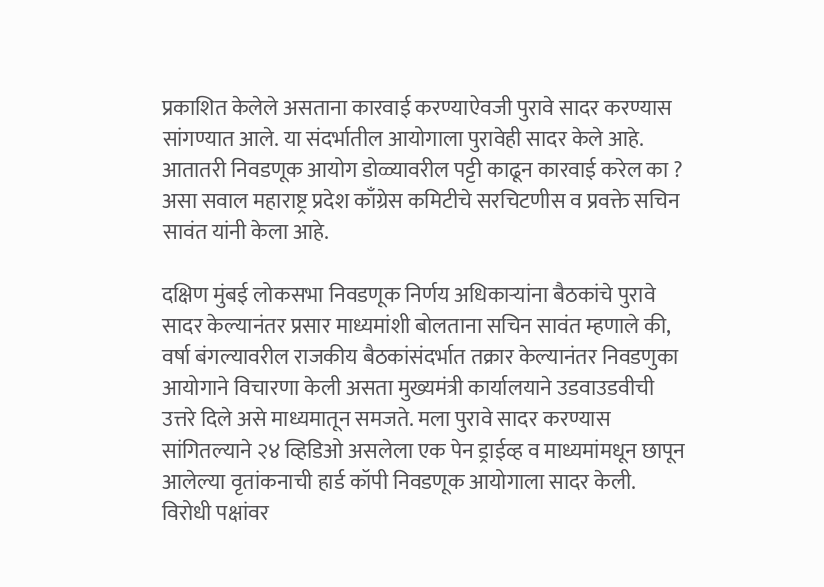प्रकाशित केलेले असताना कारवाई करण्याऐवजी पुरावे सादर करण्यास सांगण्यात आले. या संदर्भातील आयोगाला पुरावेही सादर केले आहे. आतातरी निवडणूक आयोग डोळ्यावरील पट्टी काढून कारवाई करेल का ? असा सवाल महाराष्ट्र प्रदेश काँग्रेस कमिटीचे सरचिटणीस व प्रवक्ते सचिन सावंत यांनी केला आहे.

दक्षिण मुंबई लोकसभा निवडणूक निर्णय अधिकाऱ्यांना बैठकांचे पुरावे सादर केल्यानंतर प्रसार माध्यमांशी बोलताना सचिन सावंत म्हणाले की, वर्षा बंगल्यावरील राजकीय बैठकांसंदर्भात तक्रार केल्यानंतर निवडणुका आयोगाने विचारणा केली असता मुख्यमंत्री कार्यालयाने उडवाउडवीची उत्तरे दिले असे माध्यमातून समजते. मला पुरावे सादर करण्यास सांगितल्याने २४ व्हिडिओ असलेला एक पेन ड्राईव्ह व माध्यमांमधून छापून आलेल्या वृतांकनाची हार्ड कॉपी निवडणूक आयोगाला सादर केली. विरोधी पक्षांवर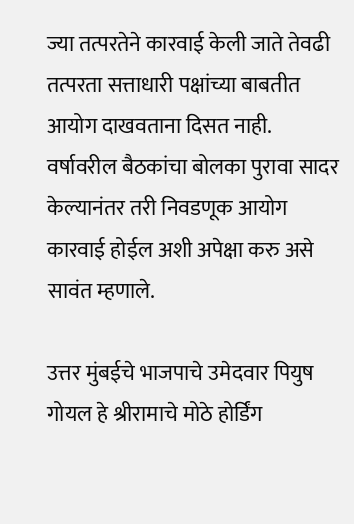ज्या तत्परतेने कारवाई केली जाते तेवढी तत्परता सत्ताधारी पक्षांच्या बाबतीत आयोग दाखवताना दिसत नाही. वर्षावरील बैठकांचा बोलका पुरावा सादर केल्यानंतर तरी निवडणूक आयोग कारवाई होईल अशी अपेक्षा करु असे सावंत म्हणाले.

उत्तर मुंबईचे भाजपाचे उमेदवार पियुष गोयल हे श्रीरामाचे मोठे होर्डिंग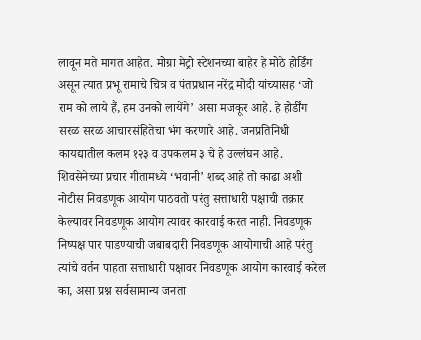लावून मते मागत आहेत. मोग्रा मेट्रो स्टेशनच्या बाहेर हे मोठे होर्डिंग असून त्यात प्रभू रामाचे चित्र व पंतप्रधान नरेंद्र मोदी यांच्यासह ‘जो राम को लाये हैं, हम उनको लायेंगे’ असा मजकूर आहे. हे होर्डींग सरळ सरळ आचारसंहितेचा भंग करणारे आहे. जनप्रतिनिधी कायद्यातील कलम १२३ व उपकलम ३ चे हे उल्लंघन आहे. शिवसेनेच्या प्रचार गीतामध्ये ‘भवानी’ शब्द आहे तो काढा अशी नोटीस निवडणूक आयोग पाठवतो परंतु सत्ताधारी पक्षाची तक्रार केल्यावर निवडणूक आयोग त्यावर कारवाई करत नाही. निवडणूक निष्पक्ष पार पाडण्याची जबाबदारी निवडणूक आयोगाची आहे परंतु त्यांचे वर्तन पाहता सत्ताधारी पक्षावर निवडणूक आयोग कारवाई करेल का, असा प्रश्न सर्वसामान्य जनता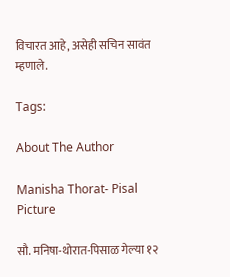विचारत आहे, असेही सचिन सावंत म्हणाले.

Tags:

About The Author

Manisha Thorat- Pisal Picture

सौ. मनिषा-थोरात-पिसाळ गेल्या १२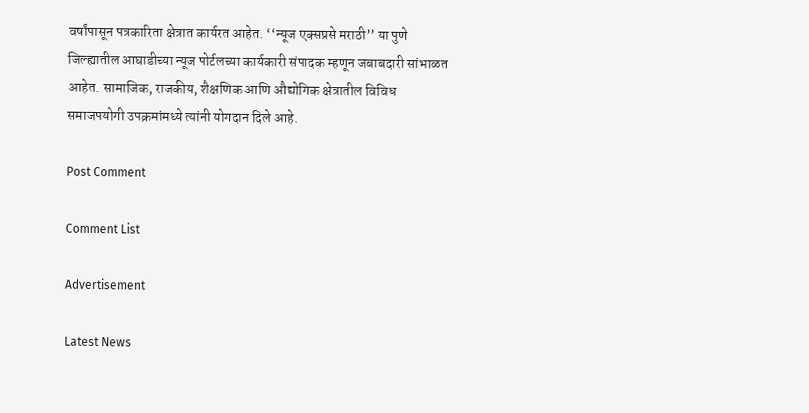वर्षांपासून पत्रकारिता क्षेत्रात कार्यरत आहेत. ‘‘न्यूज एक्सप्रसे मराठी’’ या पुणे जिल्ह्यातील आघाडीच्या न्यूज पोर्टलच्या कार्यकारी संपादक म्हणून जबाबदारी सांभाळत आहेत. सामाजिक, राजकीय, शैक्षणिक आणि औद्योगिक क्षेत्रातील विविध समाजपयोगी उपक्रमांमध्ये त्यांनी योगदान दिले आहे.

Post Comment

Comment List

Advertisement

Latest News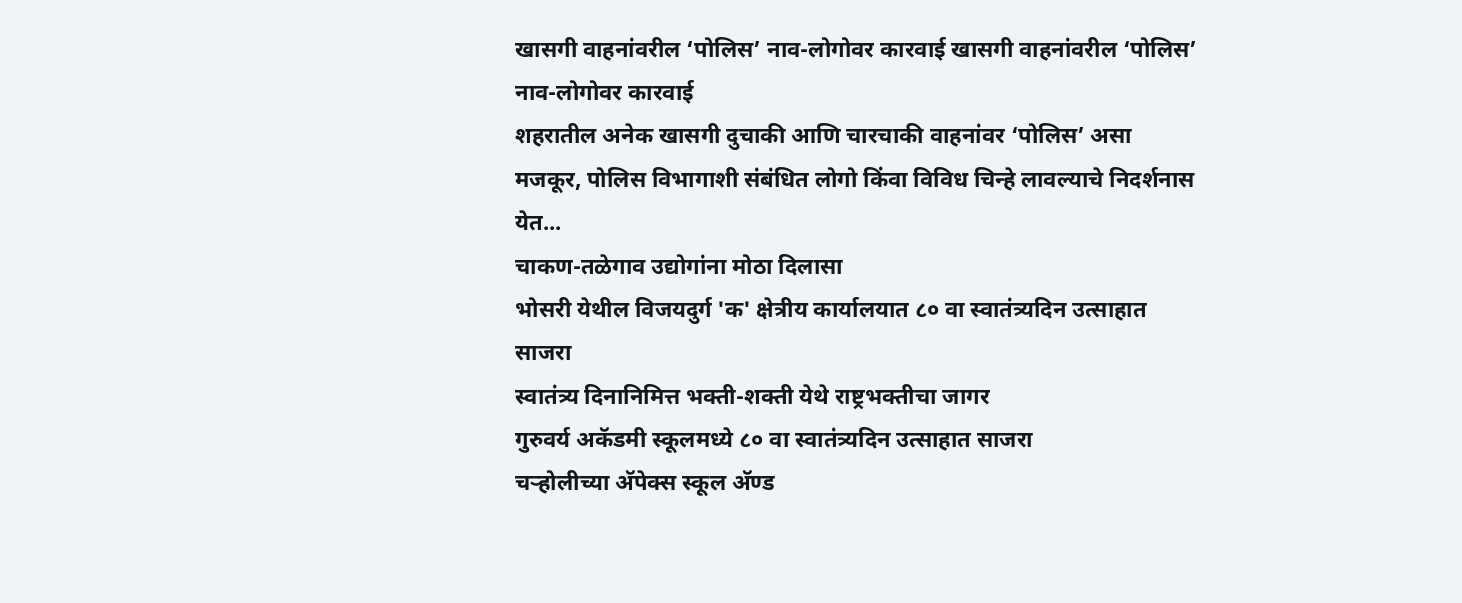खासगी वाहनांवरील ‘पोलिस’ नाव-लोगोवर कारवाई खासगी वाहनांवरील ‘पोलिस’ नाव-लोगोवर कारवाई
शहरातील अनेक खासगी दुचाकी आणि चारचाकी वाहनांवर ‘पोलिस’ असा मजकूर, पोलिस विभागाशी संबंधित लोगो किंवा विविध चिन्हे लावल्याचे निदर्शनास येत...
चाकण-तळेगाव उद्योगांना मोठा दिलासा
भोसरी येथील विजयदुर्ग 'क' क्षेत्रीय कार्यालयात ८० वा स्वातंत्र्यदिन उत्साहात साजरा
स्वातंत्र्य दिनानिमित्त भक्ती-शक्ती येथे राष्ट्रभक्तीचा जागर
गुरुवर्य अकॅडमी स्कूलमध्ये ८० वा स्वातंत्र्यदिन उत्साहात साजरा
चऱ्होलीच्या अ‍ॅपेक्स स्कूल अ‍ॅण्ड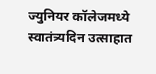ज्युनियर कॉलेजमध्ये स्वातंत्र्यदिन उत्साहात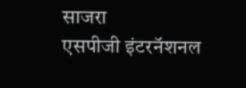साजरा
एसपीजी इंटरनॅशनल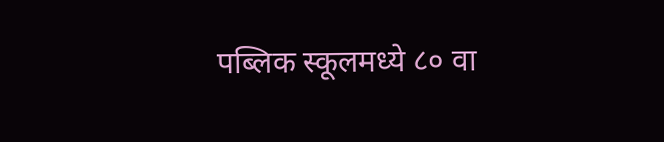पब्लिक स्कूलमध्ये ८० वा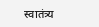स्वातंत्र्य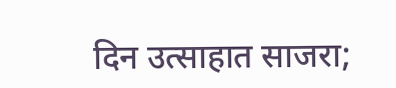दिन उत्साहात साजरा;